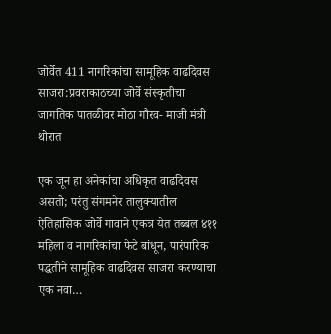जोर्वेत 411 नागरिकांचा सामूहिक वाढदिवस साजरा:प्रवराकाठच्या जोर्वे संस्कृतीचा जागतिक पातळीवर मोठा गौरव- माजी मंत्री थोरात

एक जून हा अनेकांचा अधिकृत वाढदिवस असतो; परंतु संगमनेर तालुक्यातील ऐतिहासिक जोर्वे गावाने एकत्र येत तब्बल ४११ महिला व नागरिकांचा फेटे बांधून, पारंपारिक पद्धतीने सामूहिक वाढदिवस साजरा करण्याचा एक नवा…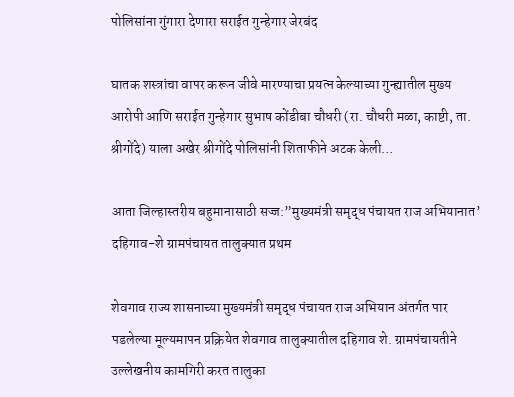पोलिसांना गुंगारा देणारा सराईत गुन्हेगार जेरबंद

घातक शस्त्रांचा वापर करून जीवे मारण्याचा प्रयत्न केल्याच्या गुन्ह्यातील मुख्य आरोपी आणि सराईत गुन्हेगार सुभाष कोंडीबा चौधरी (रा. चौधरी मळा, काष्टी, ता. श्रीगोंदे) याला अखेर श्रीगोंदे पोलिसांनी शिताफीने अटक केली…

आता जिल्हास्तरीय बहुमानासाठी सज्ज:”मुख्यमंत्री समृद्ध पंचायत राज अभियानात’ दहिगाव-शे ग्रामपंचायत तालुक्यात प्रथम

शेवगाव राज्य शासनाच्या मुख्यमंत्री समृद्ध पंचायत राज अभियान अंतर्गत पार पडलेल्या मूल्यमापन प्रक्रियेत शेवगाव तालुक्यातील दहिगाव शे. ग्रामपंचायतीने उल्लेखनीय कामगिरी करत तालुका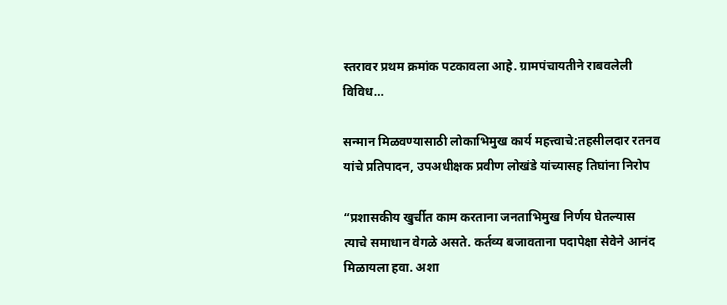स्तरावर प्रथम क्रमांक पटकावला आहे. ग्रामपंचायतीने राबवलेली विविध…

सन्मान मिळवण्यासाठी लोकाभिमुख कार्य महत्त्वाचे:तहसीलदार रतनव यांचे प्रतिपादन, उपअधीक्षक प्रवीण लोखंडे यांच्यासह तिघांना निरोप

“प्रशासकीय खुर्चीत काम करताना जनताभिमुख निर्णय घेतल्यास त्याचे समाधान वेगळे असते. कर्तव्य बजावताना पदापेक्षा सेवेने आनंद मिळायला हवा. अशा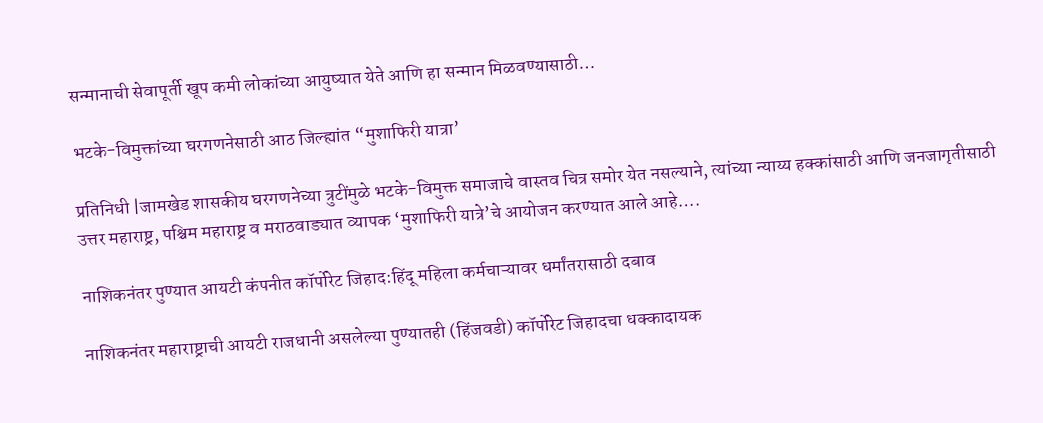सन्मानाची सेवापूर्ती खूप कमी लोकांच्या आयुष्यात येते आणि हा सन्मान मिळवण्यासाठी…

भटके-विमुक्तांच्या घरगणनेसाठी आठ जिल्ह्यांत “मुशाफिरी यात्रा’

प्रतिनिधी |जामखेड शासकीय घरगणनेच्या त्रुटींमुळे भटके-विमुक्त समाजाचे वास्तव चित्र समोर येत नसल्याने, त्यांच्या न्याय्य हक्कांसाठी आणि जनजागृतीसाठी उत्तर महाराष्ट्र, पश्चिम महाराष्ट्र व मराठवाड्यात व्यापक ‘मुशाफिरी यात्रे’चे आयोजन करण्यात आले आहे….

नाशिकनंतर पुण्यात आयटी कंपनीत कॉर्पोरेट जिहाद:हिंदू महिला कर्मचाऱ्यावर धर्मांतरासाठी दबाव

नाशिकनंतर महाराष्ट्राची आयटी राजधानी असलेल्या पुण्यातही (हिंजवडी) कॉर्पोरेट जिहादचा धक्कादायक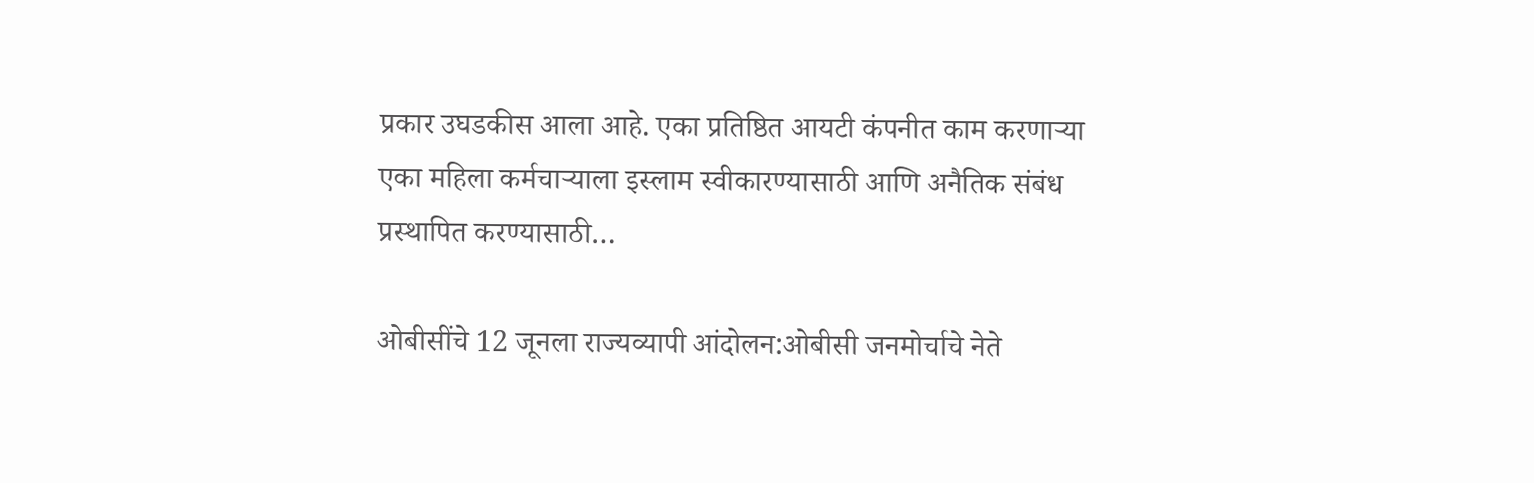प्रकार उघडकीस आला आहे. एका प्रतिष्ठित आयटी कंपनीत काम करणाऱ्या एका महिला कर्मचाऱ्याला इस्लाम स्वीकारण्यासाठी आणि अनैतिक संबंध प्रस्थापित करण्यासाठी…

ओबीसींचे 12 जूनला राज्यव्यापी आंदोलन:ओबीसी जनमोर्चाचे नेते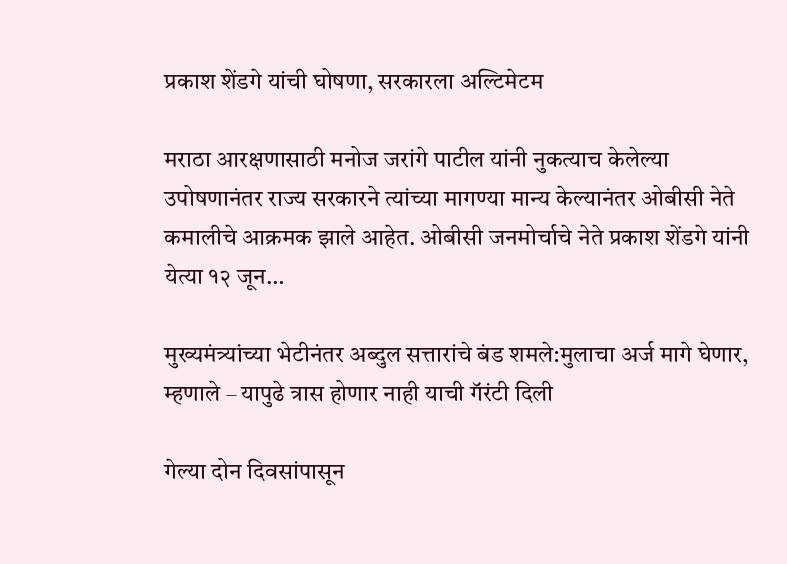प्रकाश शेंडगे यांची घोषणा, सरकारला अल्टिमेटम

मराठा आरक्षणासाठी मनोज जरांगे पाटील यांनी नुकत्याच केलेल्या उपोषणानंतर राज्य सरकारने त्यांच्या मागण्या मान्य केल्यानंतर ओबीसी नेते कमालीचे आक्रमक झाले आहेत. ओबीसी जनमोर्चाचे नेते प्रकाश शेंडगे यांनी येत्या १२ जून…

मुख्यमंत्र्यांच्या भेटीनंतर अब्दुल सत्तारांचे बंड शमले:मुलाचा अर्ज मागे घेणार, म्हणाले – यापुढे त्रास होणार नाही याची गॅरंटी दिली

गेल्या दोन दिवसांपासून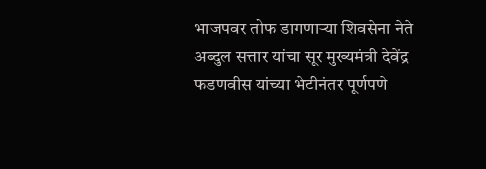भाजपवर तोफ डागणाऱ्या शिवसेना नेते अब्दुल सत्तार यांचा सूर मुख्यमंत्री देवेंद्र फडणवीस यांच्या भेटीनंतर पूर्णपणे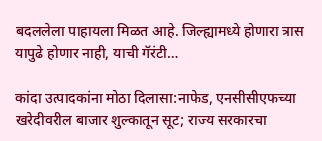बदललेला पाहायला मिळत आहे. जिल्ह्यामध्ये होणारा त्रास यापुढे होणार नाही, याची गॅरंटी…

कांदा उत्पादकांना मोठा दिलासा:नाफेड, एनसीसीएफच्या खरेदीवरील बाजार शुल्कातून सूट; राज्य सरकारचा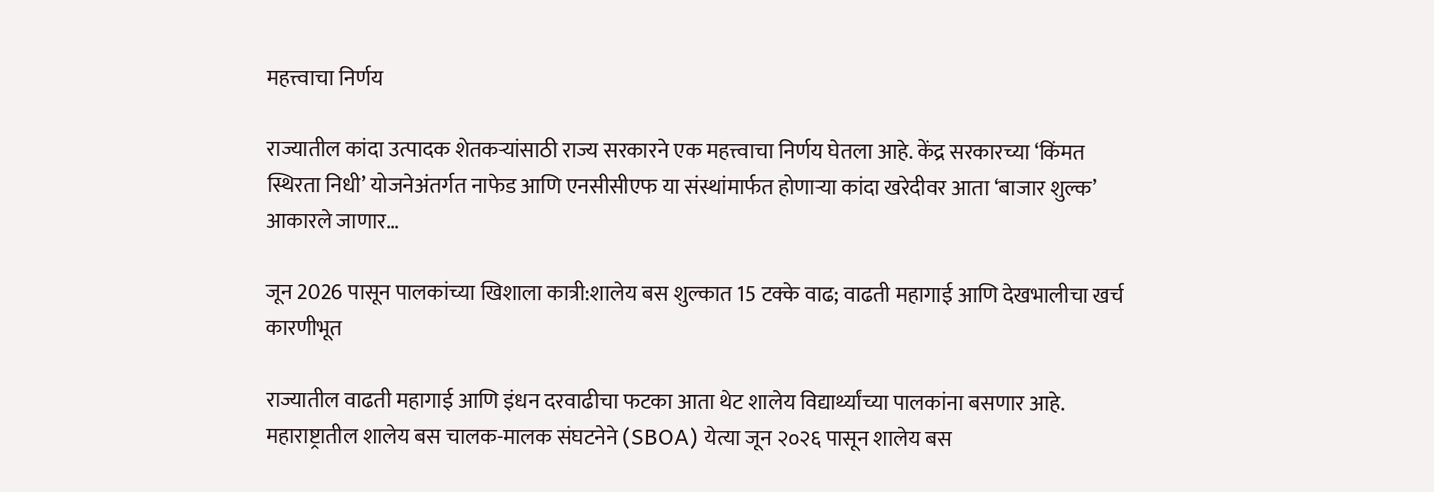महत्त्वाचा निर्णय

राज्यातील कांदा उत्पादक शेतकऱ्यांसाठी राज्य सरकारने एक महत्त्वाचा निर्णय घेतला आहे. केंद्र सरकारच्या ‘किंमत स्थिरता निधी’ योजनेअंतर्गत नाफेड आणि एनसीसीएफ या संस्थांमार्फत होणाऱ्या कांदा खरेदीवर आता ‘बाजार शुल्क’ आकारले जाणार…

जून 2026 पासून पालकांच्या खिशाला कात्री:शालेय बस शुल्कात 15 टक्के वाढ; वाढती महागाई आणि देखभालीचा खर्च कारणीभूत

राज्यातील वाढती महागाई आणि इंधन दरवाढीचा फटका आता थेट शालेय विद्यार्थ्यांच्या पालकांना बसणार आहे. महाराष्ट्रातील शालेय बस चालक-मालक संघटनेने (SBOA) येत्या जून २०२६ पासून शालेय बस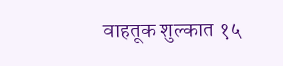वाहतूक शुल्कात १५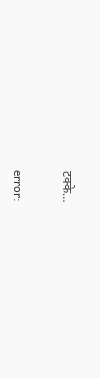टक्के…

error: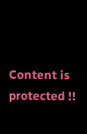Content is protected !!